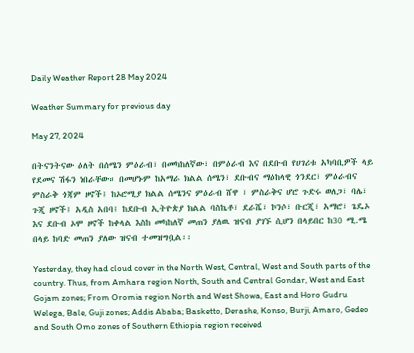Daily Weather Report 28 May 2024

Weather Summary for previous day

May 27, 2024

በትናንትናው ዕለት በሰሜን ምዕራብ፣ በመካከለኛው፣ በምዕራብ እና በደቡብ የሀገሪቱ አካባቢዎች ላይ የደመና ሽፋን ነበራቸው። በመሆኑም ከአማራ ክልል ሰሜን፣ ደቡብና ማዕከላዊ ጎንደር፣ ምዕራብና ምስራቅ ጎጃም ዞኖች፤ ከኦሮሚያ ክልል ሰሜንና ምዕራብ ሸዋ ፣ ምስራቅና ሆሮ ጉድሩ ወለጋ፣ ባሌ፣ ጉጂ ዞኖች፤ አዲስ አበባ፤ ከደቡብ ኢትዮጵያ ክልል ባስኬቶ፣ ደራሼ፣ ኮንሶ፣ ቡርጂ፣ አማሮ፣ ጌዴኦ እና ደቡብ ኦሞ ዞኖች ከቀላል እስከ መካከለኛ መጠን ያለዉ ዝናብ ያገኙ ሲሆን በላይበር ከ30 ሚ.ሜ በላይ ከባድ መጠን ያለው ዝናብ ተመዝግቧል፡፡

Yesterday, they had cloud cover in the North West, Central, West and South parts of the country. Thus, from Amhara region North, South and Central Gondar, West and East Gojam zones; From Oromia region North and West Showa, East and Horo Gudru Welega, Bale, Guji zones; Addis Ababa; Basketto, Derashe, Konso, Burji, Amaro, Gedeo and South Omo zones of Southern Ethiopia region received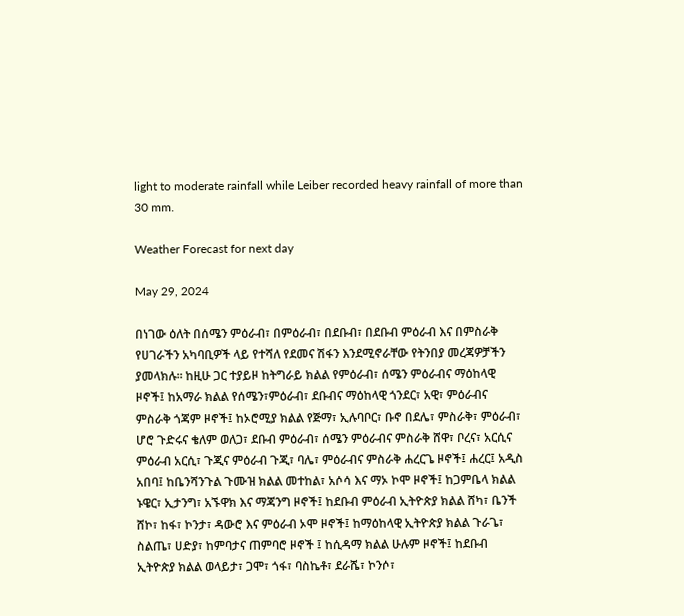light to moderate rainfall while Leiber recorded heavy rainfall of more than 30 mm.

Weather Forecast for next day

May 29, 2024

በነገው ዕለት በሰሜን ምዕራብ፣ በምዕራብ፣ በደቡብ፣ በደቡብ ምዕራብ እና በምስራቅ የሀገራችን አካባቢዎች ላይ የተሻለ የደመና ሽፋን እንደሚኖራቸው የትንበያ መረጃዎቻችን ያመላክሉ፡፡ ከዚሁ ጋር ተያይዞ ከትግራይ ክልል የምዕራብ፣ ሰሜን ምዕራብና ማዕከላዊ ዞኖች፤ ከአማራ ክልል የሰሜን፣ምዕራብ፣ ደቡብና ማዕከላዊ ጎንደር፣ አዊ፣ ምዕራብና ምስራቅ ጎጃም ዞኖች፤ ከኦሮሚያ ክልል የጅማ፣ ኢሉባቦር፣ ቡኖ በደሌ፣ ምስራቅ፣ ምዕራብ፣ ሆሮ ጉድሩና ቄለም ወለጋ፣ ደቡብ ምዕራብ፣ ሰሜን ምዕራብና ምስራቅ ሸዋ፣ ቦረና፣ አርሲና ምዕራብ አርሲ፣ ጉጂና ምዕራብ ጉጂ፣ ባሌ፣ ምዕራብና ምስራቅ ሐረርጌ ዞኖች፤ ሐረር፤ አዲስ አበባ፤ ከቤንሻንጉል ጉሙዝ ክልል መተከል፣ አሶሳ እና ማኦ ኮሞ ዞኖች፤ ከጋምቤላ ክልል ኑዌር፣ ኢታንግ፣ አኙዋክ እና ማጃንግ ዞኖች፤ ከደቡብ ምዕራብ ኢትዮጵያ ክልል ሸካ፣ ቤንች ሸኮ፣ ከፋ፣ ኮንታ፣ ዳውሮ እና ምዕራብ ኦሞ ዞኖች፤ ከማዕከላዊ ኢትዮጵያ ክልል ጉራጌ፣ ስልጤ፣ ሀድያ፣ ከምባታና ጠምባሮ ዞኖች ፤ ከሲዳማ ክልል ሁሉም ዞኖች፤ ከደቡብ ኢትዮጵያ ክልል ወላይታ፣ ጋሞ፣ ጎፋ፣ ባስኬቶ፣ ደራሼ፣ ኮንሶ፣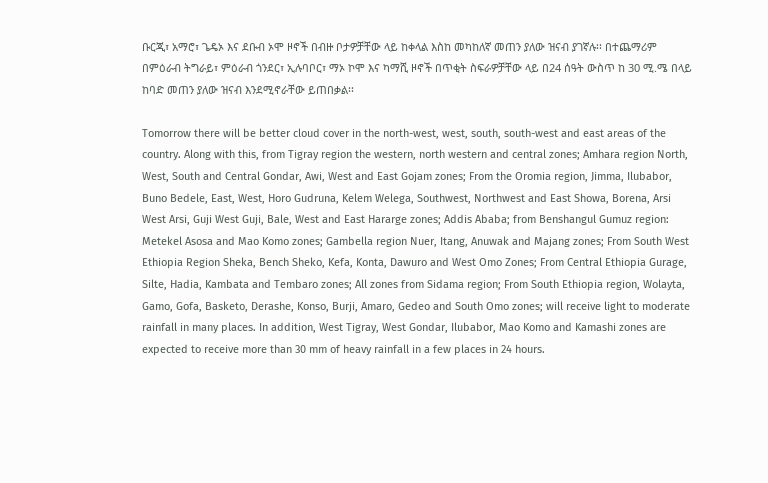ቡርጂ፣ አማሮ፣ ጌዴኦ እና ደቡብ ኦሞ ዞኖች በብዙ ቦታዎቻቸው ላይ ከቀላል እስከ መካከለኛ መጠን ያለው ዝናብ ያገኛሉ፡፡ በተጨማሪም በምዕራብ ትግራይ፣ ምዕራብ ጎንደር፣ ኢሉባቦር፣ ማኦ ኮሞ እና ካማሺ ዞኖች በጥቂት ስፍራዎቻቸው ላይ በ24 ሰዓት ውስጥ ከ 30 ሚ.ሜ በላይ ከባድ መጠን ያለው ዝናብ እንደሚኖራቸው ይጠበቃል፡፡

Tomorrow there will be better cloud cover in the north-west, west, south, south-west and east areas of the country. Along with this, from Tigray region the western, north western and central zones; Amhara region North, West, South and Central Gondar, Awi, West and East Gojam zones; From the Oromia region, Jimma, Ilubabor, Buno Bedele, East, West, Horo Gudruna, Kelem Welega, Southwest, Northwest and East Showa, Borena, Arsi West Arsi, Guji West Guji, Bale, West and East Hararge zones; Addis Ababa; from Benshangul Gumuz region: Metekel Asosa and Mao Komo zones; Gambella region Nuer, Itang, Anuwak and Majang zones; From South West Ethiopia Region Sheka, Bench Sheko, Kefa, Konta, Dawuro and West Omo Zones; From Central Ethiopia Gurage, Silte, Hadia, Kambata and Tembaro zones; All zones from Sidama region; From South Ethiopia region, Wolayta, Gamo, Gofa, Basketo, Derashe, Konso, Burji, Amaro, Gedeo and South Omo zones; will receive light to moderate rainfall in many places. In addition, West Tigray, West Gondar, Ilubabor, Mao Komo and Kamashi zones are expected to receive more than 30 mm of heavy rainfall in a few places in 24 hours.